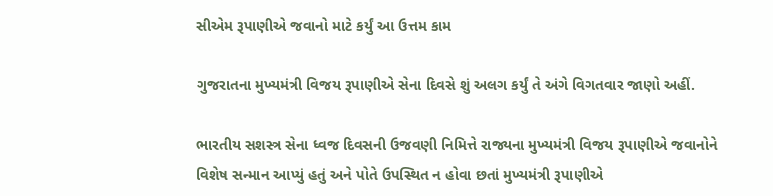સીએમ રૂપાણીએ જવાનો માટે કર્યું આ ઉત્તમ કામ

ગુજરાતના મુખ્યમંત્રી વિજય રૂપાણીએ સેના દિવસે શું અલગ કર્યું તે અંગે વિગતવાર જાણો અહીં.

ભારતીય સશસ્ત્ર સેના ધ્વજ દિવસની ઉજવણી નિમિત્તે રાજ્યના મુખ્યમંત્રી વિજય રૂપાણીએ જવાનોને વિશેષ સન્માન આપ્યું હતું અને પોતે ઉપસ્થિત ન હોવા છતાં મુખ્યમંત્રી રૂપાણીએ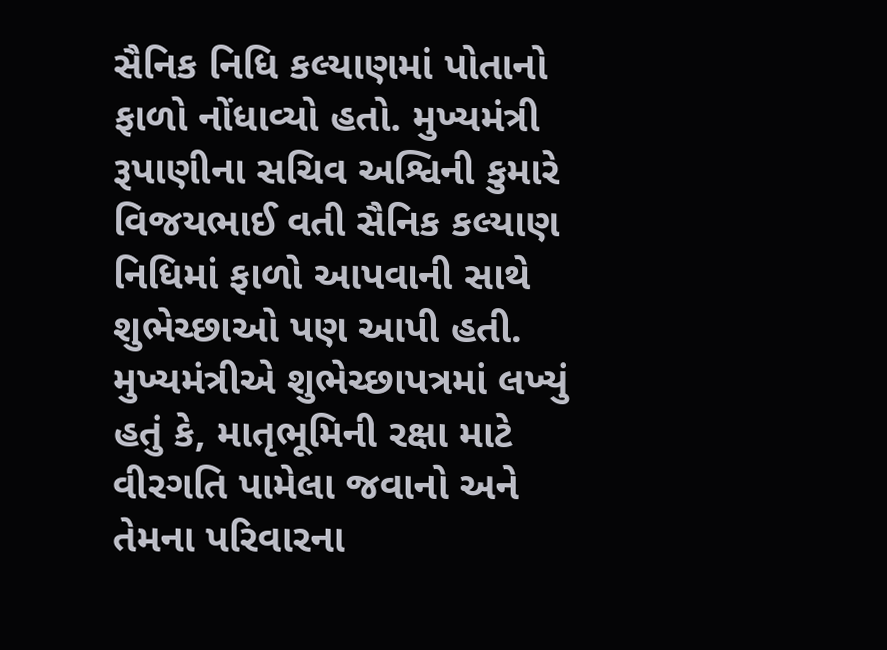સૈનિક નિધિ કલ્યાણમાં પોતાનો ફાળો નોંધાવ્યો હતો. મુખ્યમંત્રી રૂપાણીના સચિવ અશ્વિની કુમારે વિજયભાઈ વતી સૈનિક કલ્યાણ નિધિમાં ફાળો આપવાની સાથે શુભેચ્છાઓ પણ આપી હતી. મુખ્યમંત્રીએ શુભેચ્છાપત્રમાં લખ્યું હતું કે, માતૃભૂમિની રક્ષા માટે વીરગતિ પામેલા જવાનો અને તેમના પરિવારના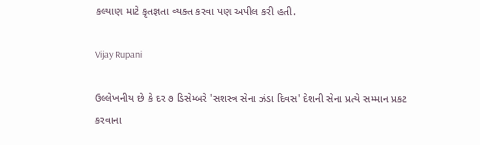કલ્યાણ માટે કૃતજ્ઞતા વ્યક્ત કરવા પણ અપીલ કરી હતી.

Vijay Rupani

ઉલ્લેખનીય છે કે દર ૭ ડિસેમ્બરે 'સશસ્ત્ર સેના ઝંડા દિવસ' દેશની સેના પ્રત્યે સમ્માન પ્રકટ કરવાના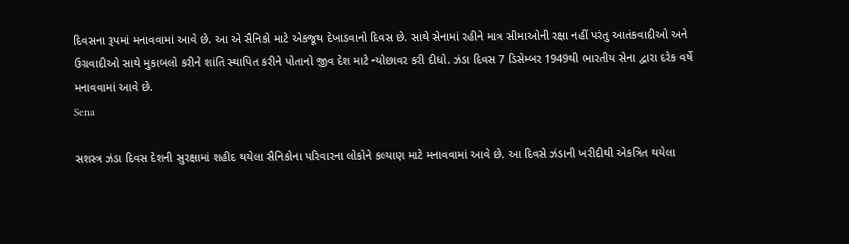દિવસના રૂપમાં મનાવવામાં આવે છે. આ એ સૈનિકો માટે એકજૂથ દેખાડવાનો દિવસ છે. સાથે સેનામાં રહીને માત્ર સીમાઓની રક્ષા નહીં પરંતુ આતંકવાદીઓ અને ઉગ્રવાદીઓ સાથે મુકાબલો કરીને શાંતિ સ્થાપિત કરીને પોતાનો જીવ દેશ માટે ન્યોછાવર કરી દીધો. ઝંડા દિવસ 7 ડિસેમ્બર 1949થી ભારતીય સેના દ્વારા દરેક વર્ષે મનાવવામાં આવે છે.
Sena

સશસ્ત્ર ઝંડા દિવસ દેશની સુરક્ષામાં શહીદ થયેલા સૈનિકોના પરિવારના લોકોને કલ્યાણ માટે મનાવવામાં આવે છે. આ દિવસે ઝંડાની ખરીદીથી એકત્રિત થયેલા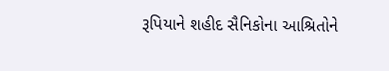રૂપિયાને શહીદ સૈનિકોના આશ્રિતોને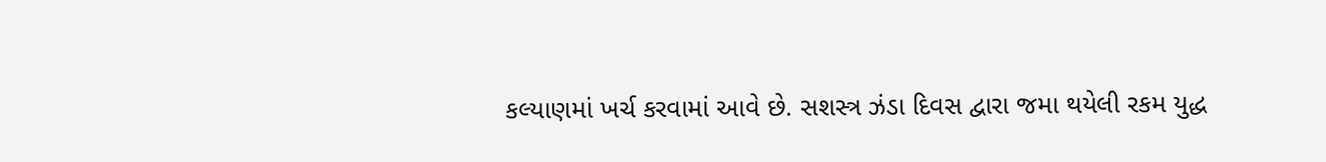કલ્યાણમાં ખર્ચ કરવામાં આવે છે. સશસ્ત્ર ઝંડા દિવસ દ્વારા જમા થયેલી રકમ યુદ્ધ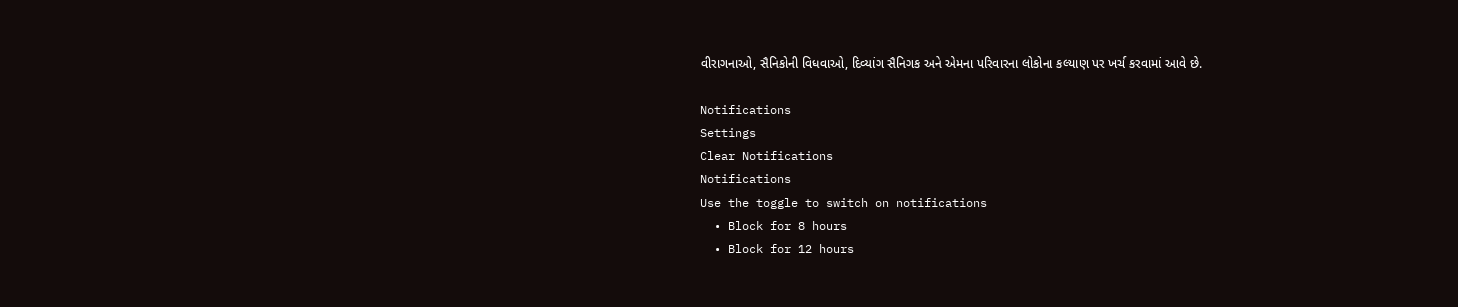વીરાગનાઓ, સૈનિકોની વિધવાઓ, દિવ્યાંગ સૈનિગક અને એમના પરિવારના લોકોના કલ્યાણ પર ખર્ચ કરવામાં આવે છે.

Notifications
Settings
Clear Notifications
Notifications
Use the toggle to switch on notifications
  • Block for 8 hours
  • Block for 12 hours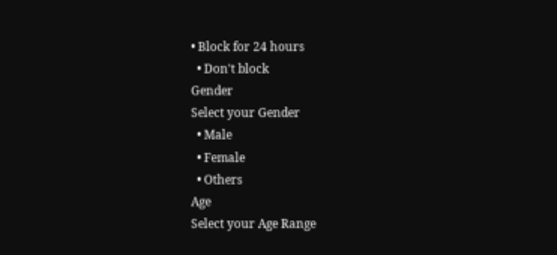• Block for 24 hours
  • Don't block
Gender
Select your Gender
  • Male
  • Female
  • Others
Age
Select your Age Range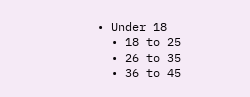• Under 18
  • 18 to 25
  • 26 to 35
  • 36 to 45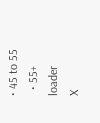• 45 to 55
  • 55+
loader
X